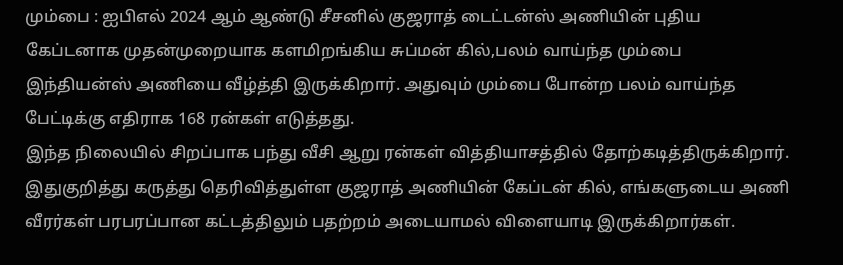மும்பை : ஐபிஎல் 2024 ஆம் ஆண்டு சீசனில் குஜராத் டைட்டன்ஸ் அணியின் புதிய கேப்டனாக முதன்முறையாக களமிறங்கிய சுப்மன் கில்,பலம் வாய்ந்த மும்பை இந்தியன்ஸ் அணியை வீழ்த்தி இருக்கிறார். அதுவும் மும்பை போன்ற பலம் வாய்ந்த பேட்டிக்கு எதிராக 168 ரன்கள் எடுத்தது.
இந்த நிலையில் சிறப்பாக பந்து வீசி ஆறு ரன்கள் வித்தியாசத்தில் தோற்கடித்திருக்கிறார். இதுகுறித்து கருத்து தெரிவித்துள்ள குஜராத் அணியின் கேப்டன் கில், எங்களுடைய அணி வீரர்கள் பரபரப்பான கட்டத்திலும் பதற்றம் அடையாமல் விளையாடி இருக்கிறார்கள்.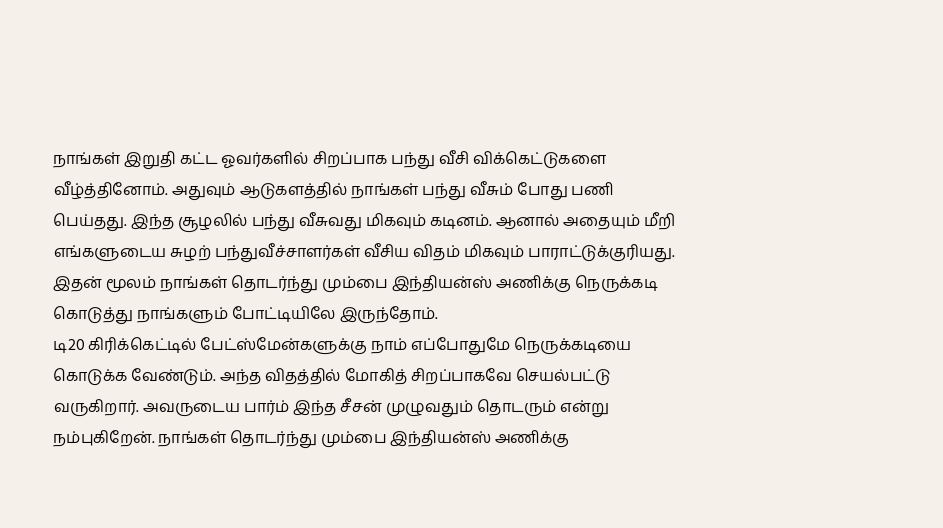நாங்கள் இறுதி கட்ட ஓவர்களில் சிறப்பாக பந்து வீசி விக்கெட்டுகளை வீழ்த்தினோம். அதுவும் ஆடுகளத்தில் நாங்கள் பந்து வீசும் போது பணி பெய்தது. இந்த சூழலில் பந்து வீசுவது மிகவும் கடினம். ஆனால் அதையும் மீறி எங்களுடைய சுழற் பந்துவீச்சாளர்கள் வீசிய விதம் மிகவும் பாராட்டுக்குரியது. இதன் மூலம் நாங்கள் தொடர்ந்து மும்பை இந்தியன்ஸ் அணிக்கு நெருக்கடி கொடுத்து நாங்களும் போட்டியிலே இருந்தோம்.
டி20 கிரிக்கெட்டில் பேட்ஸ்மேன்களுக்கு நாம் எப்போதுமே நெருக்கடியை கொடுக்க வேண்டும். அந்த விதத்தில் மோகித் சிறப்பாகவே செயல்பட்டு வருகிறார். அவருடைய பார்ம் இந்த சீசன் முழுவதும் தொடரும் என்று நம்புகிறேன். நாங்கள் தொடர்ந்து மும்பை இந்தியன்ஸ் அணிக்கு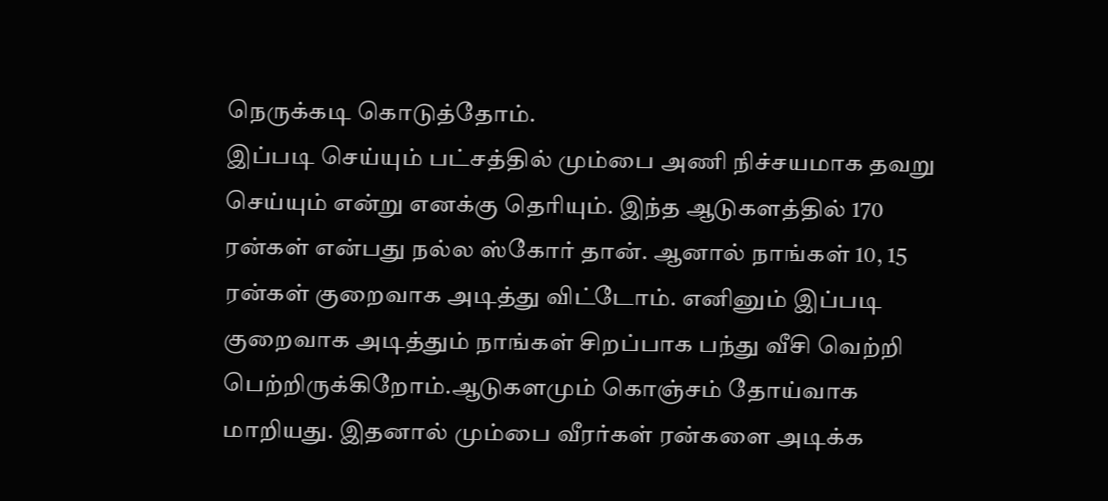நெருக்கடி கொடுத்தோம்.
இப்படி செய்யும் பட்சத்தில் மும்பை அணி நிச்சயமாக தவறு செய்யும் என்று எனக்கு தெரியும். இந்த ஆடுகளத்தில் 170 ரன்கள் என்பது நல்ல ஸ்கோர் தான். ஆனால் நாங்கள் 10, 15 ரன்கள் குறைவாக அடித்து விட்டோம். எனினும் இப்படி குறைவாக அடித்தும் நாங்கள் சிறப்பாக பந்து வீசி வெற்றி பெற்றிருக்கிறோம்.ஆடுகளமும் கொஞ்சம் தோய்வாக மாறியது. இதனால் மும்பை வீரர்கள் ரன்களை அடிக்க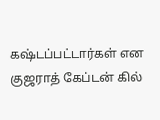கஷ்டப்பட்டார்கள் என குஜராத் கேப்டன் கில்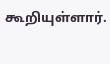கூறியுள்ளார்.